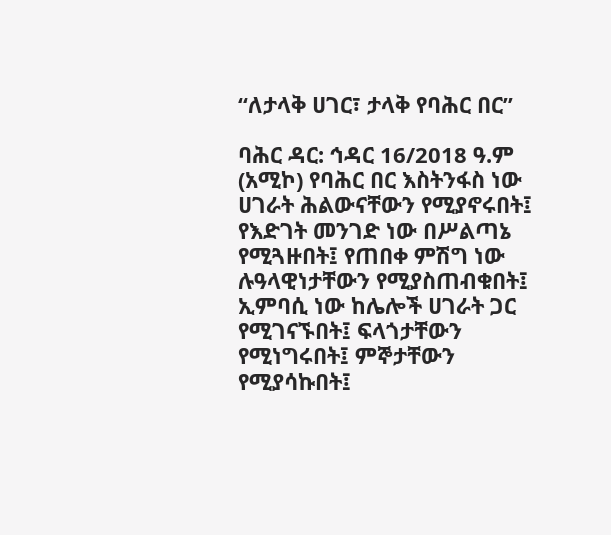“ለታላቅ ሀገር፣ ታላቅ የባሕር በር”

ባሕር ዳር: ኅዳር 16/2018 ዓ.ም (አሚኮ) የባሕር በር እስትንፋስ ነው ሀገራት ሕልውናቸውን የሚያኖሩበት፤ የእድገት መንገድ ነው በሥልጣኔ የሚጓዙበት፤ የጠበቀ ምሽግ ነው ሉዓላዊነታቸውን የሚያስጠብቁበት፤ ኢምባሲ ነው ከሌሎች ሀገራት ጋር የሚገናኙበት፤ ፍላጎታቸውን የሚነግሩበት፤ ምኞታቸውን የሚያሳኩበት፤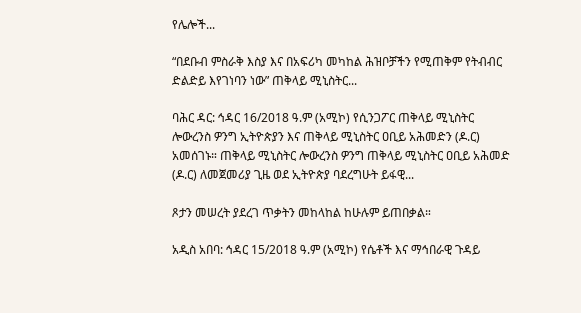የሌሎች...

“በደቡብ ምስራቅ እስያ እና በአፍሪካ መካከል ሕዝቦቻችን የሚጠቅም የትብብር ድልድይ እየገነባን ነው” ጠቅላይ ሚኒስትር...

ባሕር ዳር: ኅዳር 16/2018 ዓ.ም (አሚኮ) የሲንጋፖር ጠቅላይ ሚኒስትር ሎውረንስ ዎንግ ኢትዮጵያን እና ጠቅላይ ሚኒስትር ዐቢይ አሕመድን (ዶ.ር) አመሰገኑ። ጠቅላይ ሚኒስትር ሎውረንስ ዎንግ ጠቅላይ ሚኒስትር ዐቢይ አሕመድ (ዶ.ር) ለመጀመሪያ ጊዜ ወደ ኢትዮጵያ ባደረግሁት ይፋዊ...

ጾታን መሠረት ያደረገ ጥቃትን መከላከል ከሁሉም ይጠበቃል።

አዲስ አበባ: ኅዳር 15/2018 ዓ.ም (አሚኮ) የሴቶች እና ማኅበራዊ ጉዳይ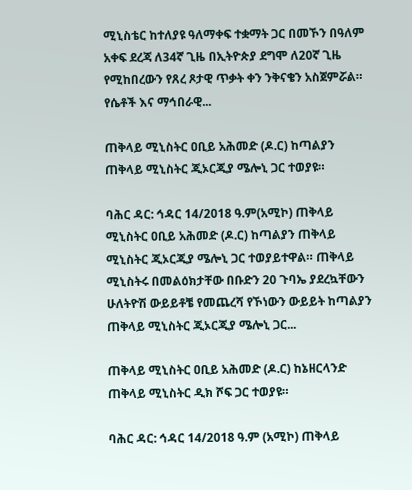ሚኒስቴር ከተለያዩ ዓለማቀፍ ተቋማት ጋር በመኾን በዓለም አቀፍ ደረጃ ለ34ኛ ጊዜ በኢትዮጵያ ደግሞ ለ20ኛ ጊዜ የሚከበረውን የጸረ ጾታዊ ጥቃት ቀን ንቅናቄን አስጀምሯል። የሴቶች እና ማኅበራዊ...

ጠቅላይ ሚኒስትር ዐቢይ አሕመድ (ዶ.ር) ከጣልያን ጠቅላይ ሚኒስትር ጂኦርጂያ ሜሎኒ ጋር ተወያዩ።

ባሕር ዳር: ኅዳር 14/2018 ዓ.ም(አሚኮ) ጠቅላይ ሚኒስትር ዐቢይ አሕመድ (ዶ.ር) ከጣልያን ጠቅላይ ሚኒስትር ጂኦርጂያ ሜሎኒ ጋር ተወያይተዋል። ጠቅላይ ሚኒስትሩ በመልዕክታቸው በቡድን 20 ጉባኤ ያደረኳቸውን ሁለትዮሽ ውይይቶቼ የመጨረሻ የኾነውን ውይይት ከጣልያን ጠቅላይ ሚኒስትር ጂኦርጂያ ሜሎኒ ጋር...

ጠቅላይ ሚኒስትር ዐቢይ አሕመድ (ዶ.ር) ከኔዘርላንድ ጠቅላይ ሚኒስትር ዲክ ሾፍ ጋር ተወያዩ።

ባሕር ዳር: ኅዳር 14/2018 ዓ.ም (አሚኮ) ጠቅላይ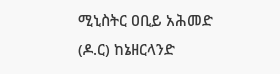ሚኒስትር ዐቢይ አሕመድ (ዶ.ር) ከኔዘርላንድ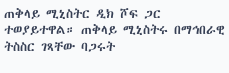ጠቅላይ ሚኒስትር ዲክ ሾፍ ጋር ተወያይተዋል። ጠቅላይ ሚኒስትሩ በማኅበራዊ ትስስር ገጻቸው ባጋሩት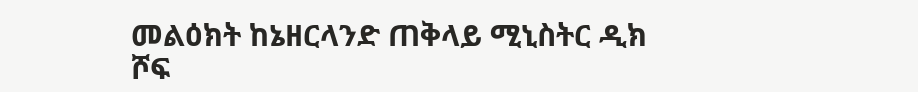መልዕክት ከኔዘርላንድ ጠቅላይ ሚኒስትር ዲክ ሾፍ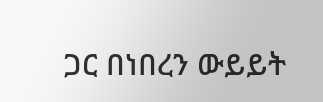ጋር በነበረን ውይይት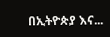በኢትዮጵያ እና...